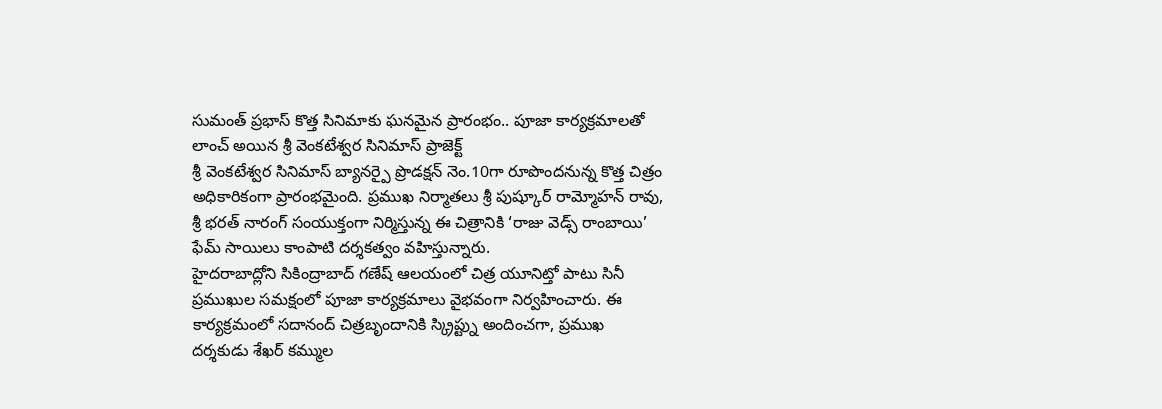సుమంత్ ప్రభాస్ కొత్త సినిమాకు ఘనమైన ప్రారంభం.. పూజా కార్యక్రమాలతో లాంచ్ అయిన శ్రీ వెంకటేశ్వర సినిమాస్ ప్రాజెక్ట్
శ్రీ వెంకటేశ్వర సినిమాస్ బ్యానర్పై ప్రొడక్షన్ నెం.10గా రూపొందనున్న కొత్త చిత్రం అధికారికంగా ప్రారంభమైంది. ప్రముఖ నిర్మాతలు శ్రీ పుష్కూర్ రామ్మోహన్ రావు, శ్రీ భరత్ నారంగ్ సంయుక్తంగా నిర్మిస్తున్న ఈ చిత్రానికి ‘రాజు వెడ్స్ రాంబాయి’ ఫేమ్ సాయిలు కాంపాటి దర్శకత్వం వహిస్తున్నారు.
హైదరాబాద్లోని సికింద్రాబాద్ గణేష్ ఆలయంలో చిత్ర యూనిట్తో పాటు సినీ ప్రముఖుల సమక్షంలో పూజా కార్యక్రమాలు వైభవంగా నిర్వహించారు. ఈ కార్యక్రమంలో సదానంద్ చిత్రబృందానికి స్క్రిప్ట్ను అందించగా, ప్రముఖ దర్శకుడు శేఖర్ కమ్ముల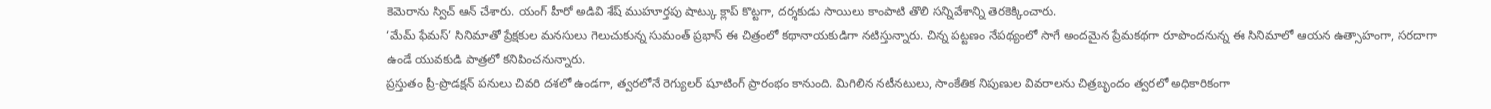కెమెరాను స్విచ్ ఆన్ చేశారు. యంగ్ హీరో అడివి శేష్ ముహూర్తపు షాట్కు క్లాప్ కొట్టగా, దర్శకుడు సాయిలు కాంపాటి తొలి సన్నివేశాన్ని తెరకెక్కించారు.
‘మేమ్ ఫేమస్’ సినిమాతో ప్రేక్షకుల మనసులు గెలుచుకున్న సుమంత్ ప్రభాస్ ఈ చిత్రంలో కథానాయకుడిగా నటిస్తున్నారు. చిన్న పట్టణం నేపథ్యంలో సాగే అందమైన ప్రేమకథగా రూపొందనున్న ఈ సినిమాలో ఆయన ఉత్సాహంగా, సరదాగా ఉండే యువకుడి పాత్రలో కనిపించనున్నారు.
ప్రస్తుతం ప్రీ-ప్రొడక్షన్ పనులు చివరి దశలో ఉండగా, త్వరలోనే రెగ్యులర్ షూటింగ్ ప్రారంభం కానుంది. మిగిలిన నటీనటులు, సాంకేతిక నిపుణుల వివరాలను చిత్రబృందం త్వరలో అధికారికంగా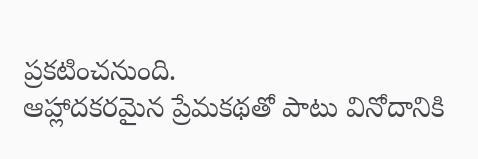ప్రకటించనుంది.
ఆహ్లాదకరమైన ప్రేమకథతో పాటు వినోదానికి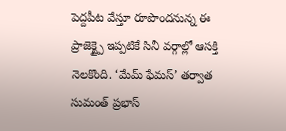పెద్దపీట వేస్తూ రూపొందనున్న ఈ ప్రాజెక్ట్పై ఇప్పటికే సినీ వర్గాల్లో ఆసక్తి నెలకొంది. ‘మేమ్ ఫేమస్’ తర్వాత సుమంత్ ప్రభాస్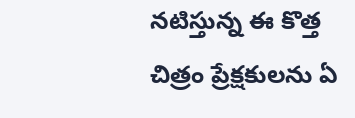నటిస్తున్న ఈ కొత్త చిత్రం ప్రేక్షకులను ఏ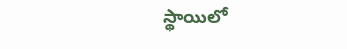స్థాయిలో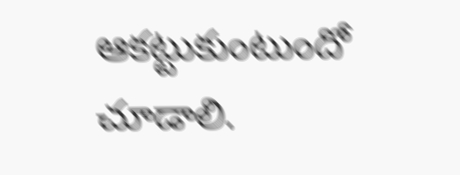ఆకట్టుకుంటుందో చూడాలి.